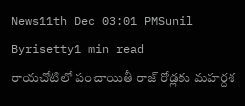News11th Dec 03:01 PMSunil Byrisetty1 min read
రాయచోటిలో పంచాయితీ రాజ్ రోడ్లకు మహర్దశ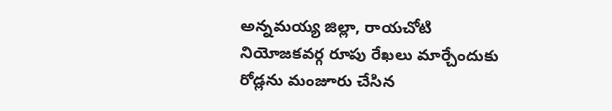అన్నమయ్య జిల్లా, రాయచోటి నియోజకవర్గ రూపు రేఖలు మార్చేందుకు రోడ్లను మంజూరు చేసిన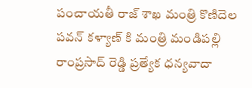పంచాయతీ రాజ్ శాఖ మంత్రి కొణిదెల పవన్ కళ్యాణ్ కి మంత్రి మండిపల్లి రాంప్రసాద్ రెడ్డి ప్రత్యేక ధన్యవాదా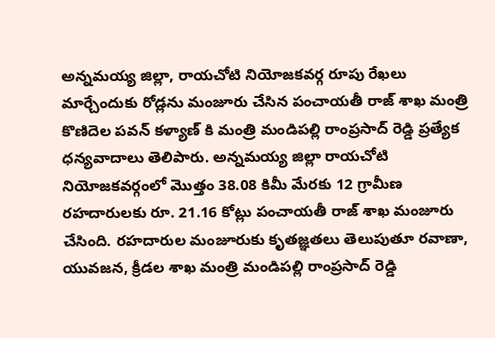అన్నమయ్య జిల్లా, రాయచోటి నియోజకవర్గ రూపు రేఖలు మార్చేందుకు రోడ్లను మంజూరు చేసిన పంచాయతీ రాజ్ శాఖ మంత్రి కొణిదెల పవన్ కళ్యాణ్ కి మంత్రి మండిపల్లి రాంప్రసాద్ రెడ్డి ప్రత్యేక ధన్యవాదాలు తెలిపారు. అన్నమయ్య జిల్లా రాయచోటి నియోజకవర్గంలో మొత్తం 38.08 కిమీ మేరకు 12 గ్రామీణ రహదారులకు రూ. 21.16 కోట్లు పంచాయతీ రాజ్ శాఖ మంజూరు చేసింది. రహదారుల మంజూరుకు కృతజ్ఞతలు తెలుపుతూ రవాణా, యువజన, క్రీడల శాఖ మంత్రి మండిపల్లి రాంప్రసాద్ రెడ్డి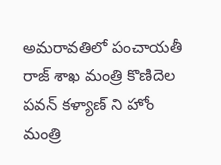అమరావతిలో పంచాయతీ రాజ్ శాఖ మంత్రి కొణిదెల పవన్ కళ్యాణ్ ని హోం మంత్రి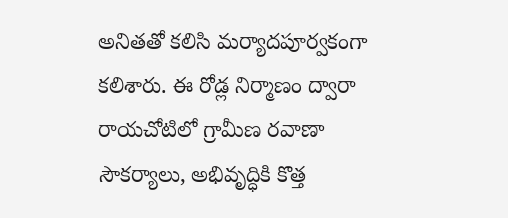అనితతో కలిసి మర్యాదపూర్వకంగా కలిశారు. ఈ రోడ్ల నిర్మాణం ద్వారా రాయచోటిలో గ్రామీణ రవాణా సౌకర్యాలు, అభివృద్ధికి కొత్త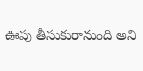ఊపు తీసుకురానుంది అని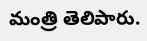మంత్రి తెలిపారు.